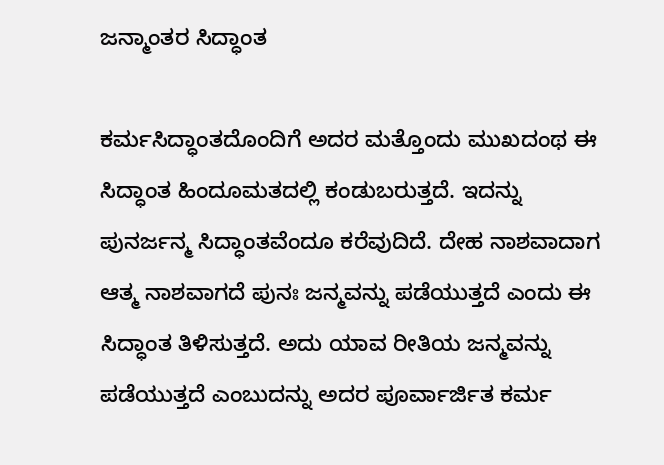ಜನ್ಮಾಂತರ ಸಿದ್ಧಾಂತ

ಕರ್ಮಸಿದ್ಧಾಂತದೊಂದಿಗೆ ಅದರ ಮತ್ತೊಂದು ಮುಖದಂಥ ಈ ಸಿದ್ಧಾಂತ ಹಿಂದೂಮತದಲ್ಲಿ ಕಂಡುಬರುತ್ತದೆ. ಇದನ್ನು ಪುನರ್ಜನ್ಮ ಸಿದ್ಧಾಂತವೆಂದೂ ಕರೆವುದಿದೆ. ದೇಹ ನಾಶವಾದಾಗ ಆತ್ಮ ನಾಶವಾಗದೆ ಪುನಃ ಜನ್ಮವನ್ನು ಪಡೆಯುತ್ತದೆ ಎಂದು ಈ ಸಿದ್ಧಾಂತ ತಿಳಿಸುತ್ತದೆ. ಅದು ಯಾವ ರೀತಿಯ ಜನ್ಮವನ್ನು ಪಡೆಯುತ್ತದೆ ಎಂಬುದನ್ನು ಅದರ ಪೂರ್ವಾರ್ಜಿತ ಕರ್ಮ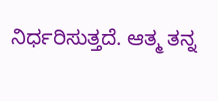ನಿರ್ಧರಿಸುತ್ತದೆ. ಆತ್ಮ ತನ್ನ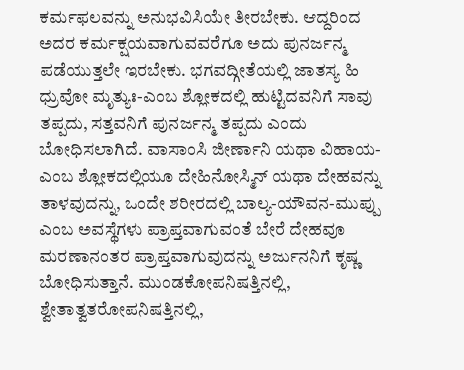ಕರ್ಮಫಲವನ್ನು ಅನುಭವಿಸಿಯೇ ತೀರಬೇಕು. ಆದ್ದರಿಂದ ಅದರ ಕರ್ಮಕ್ಷಯವಾಗುವವರೆಗೂ ಅದು ಪುನರ್ಜನ್ಮ ಪಡೆಯುತ್ತಲೇ ಇರಬೇಕು. ಭಗವದ್ಗೀತೆಯಲ್ಲಿ ಜಾತಸ್ಯ ಹಿ ಧ್ರುವೋ ಮೃತ್ಯುಃ-ಎಂಬ ಶ್ಲೋಕದಲ್ಲಿ ಹುಟ್ಟಿದವನಿಗೆ ಸಾವು ತಪ್ಪದು, ಸತ್ತವನಿಗೆ ಪುನರ್ಜನ್ಮ ತಪ್ಪದು ಎಂದು ಬೋಧಿಸಲಾಗಿದೆ. ವಾಸಾಂಸಿ ಜೀರ್ಣಾನಿ ಯಥಾ ವಿಹಾಯ-ಎಂಬ ಶ್ಲೋಕದಲ್ಲಿಯೂ ದೇಹಿನೋಸ್ಮಿನ್ ಯಥಾ ದೇಹವನ್ನು ತಾಳವುದನ್ನು, ಒಂದೇ ಶರೀರದಲ್ಲಿ ಬಾಲ್ಯ-ಯೌವನ-ಮುಪ್ಪು ಎಂಬ ಅವಸ್ಥೆಗಳು ಪ್ರಾಪ್ತವಾಗುವಂತೆ ಬೇರೆ ದೇಹವೂ ಮರಣಾನಂತರ ಪ್ರಾಪ್ತವಾಗುವುದನ್ನು ಅರ್ಜುನನಿಗೆ ಕೃಷ್ಣ ಬೋಧಿಸುತ್ತಾನೆ. ಮುಂಡಕೋಪನಿಷತ್ತಿನಲ್ಲಿ, ಶ್ವೇತಾತ್ವತರೋಪನಿಷತ್ತಿನಲ್ಲಿ,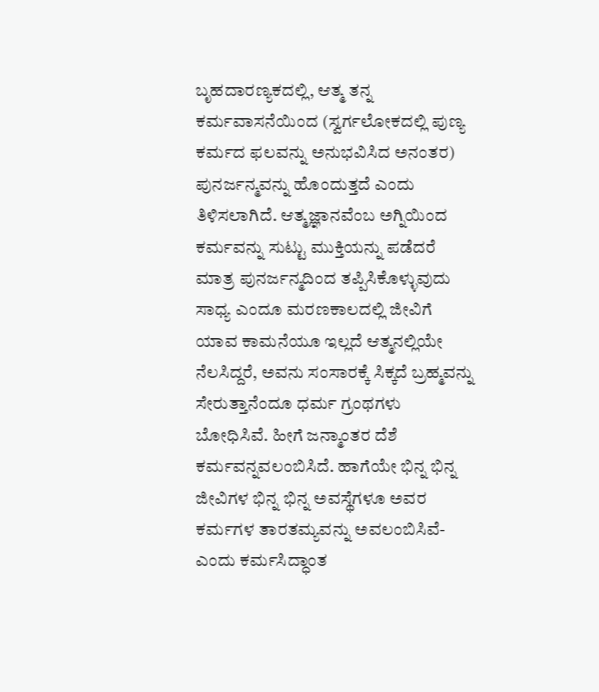ಬೃಹದಾರಣ್ಯಕದಲ್ಲಿ, ಆತ್ಮ ತನ್ನ ಕರ್ಮವಾಸನೆಯಿಂದ (ಸ್ವರ್ಗಲೋಕದಲ್ಲಿ ಪುಣ್ಯ ಕರ್ಮದ ಫಲವನ್ನು ಅನುಭವಿಸಿದ ಅನಂತರ) ಪುನರ್ಜನ್ಮವನ್ನು ಹೊಂದುತ್ತದೆ ಎಂದು ತಿಳಿಸಲಾಗಿದೆ. ಆತ್ಮಜ್ಞಾನವೆಂಬ ಅಗ್ನಿಯಿಂದ ಕರ್ಮವನ್ನು ಸುಟ್ಟು ಮುಕ್ತಿಯನ್ನು ಪಡೆದರೆ ಮಾತ್ರ ಪುನರ್ಜನ್ಮದಿಂದ ತಪ್ಪಿಸಿಕೊಳ್ಳುವುದು ಸಾಧ್ಯ ಎಂದೂ ಮರಣಕಾಲದಲ್ಲಿ ಜೀವಿಗೆ ಯಾವ ಕಾಮನೆಯೂ ಇಲ್ಲದೆ ಆತ್ಮನಲ್ಲಿಯೇ ನೆಲಸಿದ್ದರೆ, ಅವನು ಸಂಸಾರಕ್ಕೆ ಸಿಕ್ಕದೆ ಬ್ರಹ್ಮವನ್ನು ಸೇರುತ್ತಾನೆಂದೂ ಧರ್ಮ ಗ್ರಂಥಗಳು ಬೋಧಿಸಿವೆ. ಹೀಗೆ ಜನ್ಮಾಂತರ ದೆಶೆ ಕರ್ಮವನ್ನವಲಂಬಿಸಿದೆ. ಹಾಗೆಯೇ ಭಿನ್ನ ಭಿನ್ನ ಜೀವಿಗಳ ಭಿನ್ನ ಭಿನ್ನ ಅವಸ್ಥೆಗಳೂ ಅವರ ಕರ್ಮಗಳ ತಾರತಮ್ಯವನ್ನು ಅವಲಂಬಿಸಿವೆ-ಎಂದು ಕರ್ಮಸಿದ್ಧಾಂತ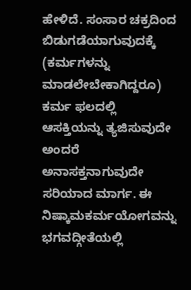ಹೇಳಿದೆ. ಸಂಸಾರ ಚಕ್ರದಿಂದ ಬಿಡುಗಡೆಯಾಗುವುದಕ್ಕೆ (ಕರ್ಮಗಳನ್ನು ಮಾಡಲೇಬೇಕಾಗಿದ್ದರೂ) ಕರ್ಮ ಫಲದಲ್ಲಿ ಆಸಕ್ತಿಯನ್ನು ತ್ಯಜಿಸುವುದೇ ಅಂದರೆ ಅನಾಸಕ್ತನಾಗುವುದೇ ಸರಿಯಾದ ಮಾರ್ಗ. ಈ ನಿಷ್ಕಾಮಕರ್ಮಯೋಗವನ್ನು ಭಗವದ್ಗೀತೆಯಲ್ಲಿ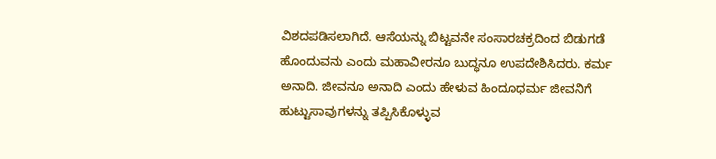ವಿಶದಪಡಿಸಲಾಗಿದೆ. ಆಸೆಯನ್ನು ಬಿಟ್ಟವನೇ ಸಂಸಾರಚಕ್ರದಿಂದ ಬಿಡುಗಡೆ ಹೊಂದುವನು ಎಂದು ಮಹಾವೀರನೂ ಬುದ್ಧನೂ ಉಪದೇಶಿಸಿದರು. ಕರ್ಮ ಅನಾದಿ. ಜೀವನೂ ಅನಾದಿ ಎಂದು ಹೇಳುವ ಹಿಂದೂಧರ್ಮ ಜೀವನಿಗೆ ಹುಟ್ಟುಸಾವುಗಳನ್ನು ತಪ್ಪಿಸಿಕೊಳ್ಳುವ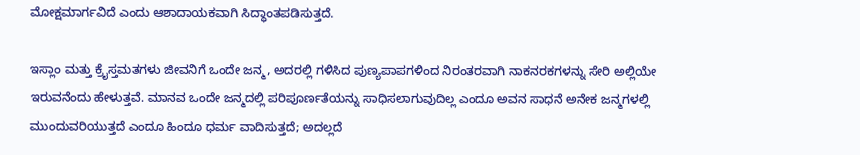ಮೋಕ್ಷಮಾರ್ಗವಿದೆ ಎಂದು ಆಶಾದಾಯಕವಾಗಿ ಸಿದ್ಧಾಂತಪಡಿಸುತ್ತದೆ.

ಇಸ್ಲಾಂ ಮತ್ತು ಕ್ರೈಸ್ತಮತಗಳು ಜೀವನಿಗೆ ಒಂದೇ ಜನ್ಮ, ಅದರಲ್ಲಿ ಗಳಿಸಿದ ಪುಣ್ಯಪಾಪಗಳಿಂದ ನಿರಂತರವಾಗಿ ನಾಕನರಕಗಳನ್ನು ಸೇರಿ ಅಲ್ಲಿಯೇ ಇರುವನೆಂದು ಹೇಳುತ್ತವೆ. ಮಾನವ ಒಂದೇ ಜನ್ಮದಲ್ಲಿ ಪರಿಪೂರ್ಣತೆಯನ್ನು ಸಾಧಿಸಲಾಗುವುದಿಲ್ಲ ಎಂದೂ ಅವನ ಸಾಧನೆ ಅನೇಕ ಜನ್ಮಗಳಲ್ಲಿ ಮುಂದುವರಿಯುತ್ತದೆ ಎಂದೂ ಹಿಂದೂ ಧರ್ಮ ವಾದಿಸುತ್ತದೆ; ಅದಲ್ಲದೆ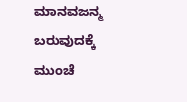ಮಾನವಜನ್ಮ ಬರುವುದಕ್ಕೆ ಮುಂಚೆ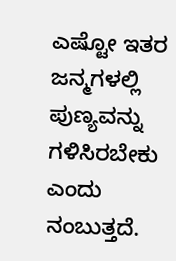ಎಷ್ಟೋ ಇತರ ಜನ್ಮಗಳಲ್ಲಿ ಪುಣ್ಯವನ್ನು ಗಳಿಸಿರಬೇಕು ಎಂದು ನಂಬುತ್ತದೆ.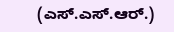(ಎಸ್.ಎಸ್.ಆರ್.)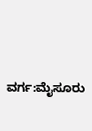ವರ್ಗ:ಮೈಸೂರು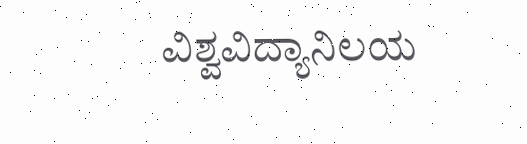ವಿಶ್ವವಿದ್ಯಾನಿಲಯ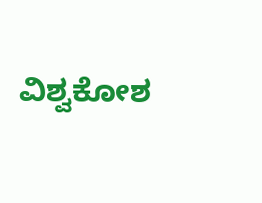ವಿಶ್ವಕೋಶ